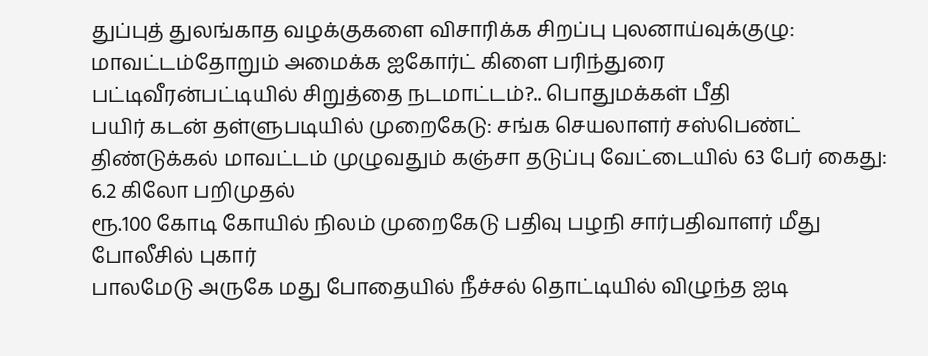துப்புத் துலங்காத வழக்குகளை விசாரிக்க சிறப்பு புலனாய்வுக்குழு: மாவட்டம்தோறும் அமைக்க ஐகோர்ட் கிளை பரிந்துரை
பட்டிவீரன்பட்டியில் சிறுத்தை நடமாட்டம்?.. பொதுமக்கள் பீதி
பயிர் கடன் தள்ளுபடியில் முறைகேடு: சங்க செயலாளர் சஸ்பெண்ட்
திண்டுக்கல் மாவட்டம் முழுவதும் கஞ்சா தடுப்பு வேட்டையில் 63 பேர் கைது: 6.2 கிலோ பறிமுதல்
ரூ.100 கோடி கோயில் நிலம் முறைகேடு பதிவு பழநி சார்பதிவாளர் மீது போலீசில் புகார்
பாலமேடு அருகே மது போதையில் நீச்சல் தொட்டியில் விழுந்த ஐடி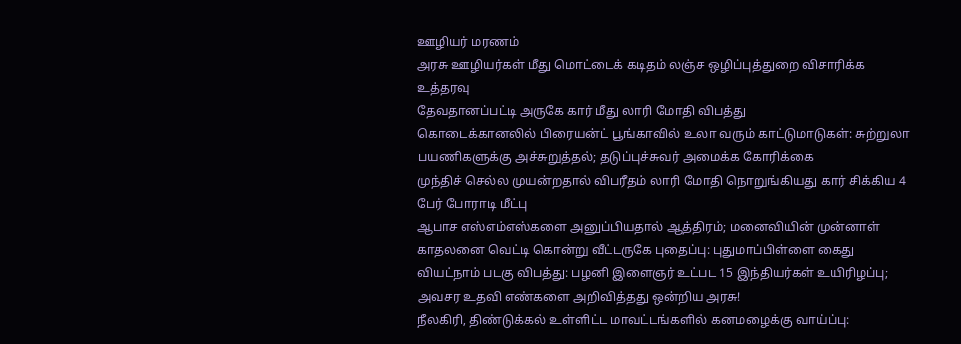ஊழியர் மரணம்
அரசு ஊழியர்கள் மீது மொட்டைக் கடிதம் லஞ்ச ஒழிப்புத்துறை விசாரிக்க உத்தரவு
தேவதானப்பட்டி அருகே கார் மீது லாரி மோதி விபத்து
கொடைக்கானலில் பிரையன்ட் பூங்காவில் உலா வரும் காட்டுமாடுகள்: சுற்றுலா பயணிகளுக்கு அச்சுறுத்தல்; தடுப்புச்சுவர் அமைக்க கோரிக்கை
முந்திச் செல்ல முயன்றதால் விபரீதம் லாரி மோதி நொறுங்கியது கார் சிக்கிய 4 பேர் போராடி மீட்பு
ஆபாச எஸ்எம்எஸ்களை அனுப்பியதால் ஆத்திரம்; மனைவியின் முன்னாள் காதலனை வெட்டி கொன்று வீட்டருகே புதைப்பு: புதுமாப்பிள்ளை கைது
வியட்நாம் படகு விபத்து: பழனி இளைஞர் உட்பட 15 இந்தியர்கள் உயிரிழப்பு; அவசர உதவி எண்களை அறிவித்தது ஒன்றிய அரசு!
நீலகிரி, திண்டுக்கல் உள்ளிட்ட மாவட்டங்களில் கனமழைக்கு வாய்ப்பு: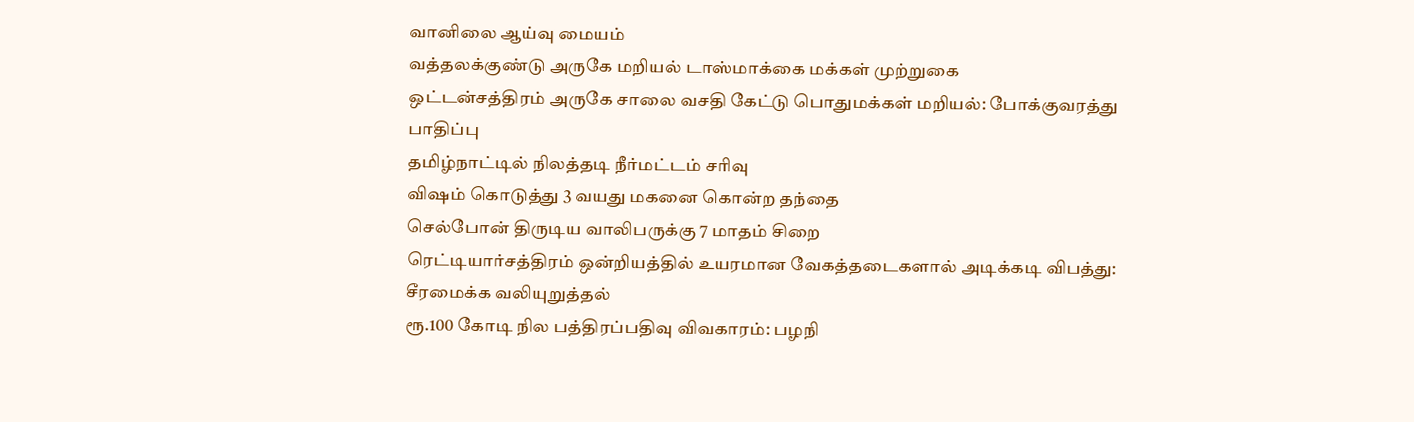வானிலை ஆய்வு மையம்
வத்தலக்குண்டு அருகே மறியல் டாஸ்மாக்கை மக்கள் முற்றுகை
ஒட்டன்சத்திரம் அருகே சாலை வசதி கேட்டு பொதுமக்கள் மறியல்: போக்குவரத்து பாதிப்பு
தமிழ்நாட்டில் நிலத்தடி நீர்மட்டம் சரிவு
விஷம் கொடுத்து 3 வயது மகனை கொன்ற தந்தை
செல்போன் திருடிய வாலிபருக்கு 7 மாதம் சிறை
ரெட்டியார்சத்திரம் ஒன்றியத்தில் உயரமான வேகத்தடைகளால் அடிக்கடி விபத்து: சீரமைக்க வலியுறுத்தல்
ரூ.100 கோடி நில பத்திரப்பதிவு விவகாரம்: பழநி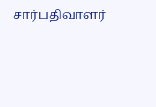சார்பதிவாளர்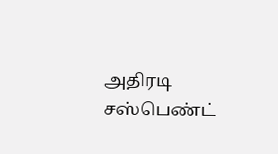அதிரடி சஸ்பெண்ட்